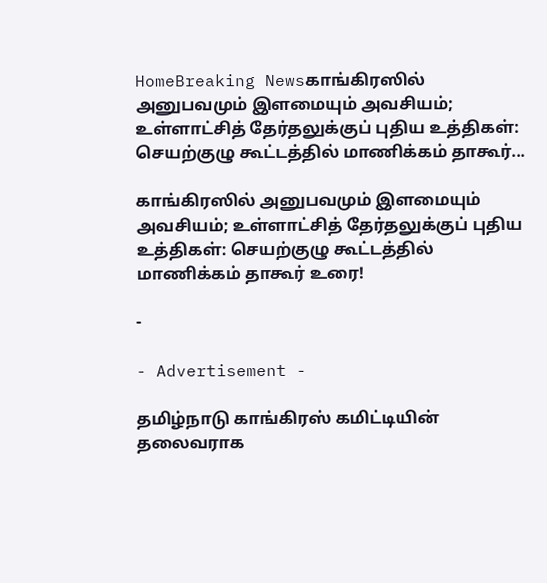HomeBreaking Newsகாங்கிரஸில் அனுபவமும் இளமையும் அவசியம்; உள்ளாட்சித் தேர்தலுக்குப் புதிய உத்திகள்: செயற்குழு கூட்டத்தில் மாணிக்கம் தாகூர்...

காங்கிரஸில் அனுபவமும் இளமையும் அவசியம்; உள்ளாட்சித் தேர்தலுக்குப் புதிய உத்திகள்: செயற்குழு கூட்டத்தில் மாணிக்கம் தாகூர் உரை!

-

- Advertisement -

தமிழ்நாடு காங்கிரஸ் கமிட்டியின் தலைவராக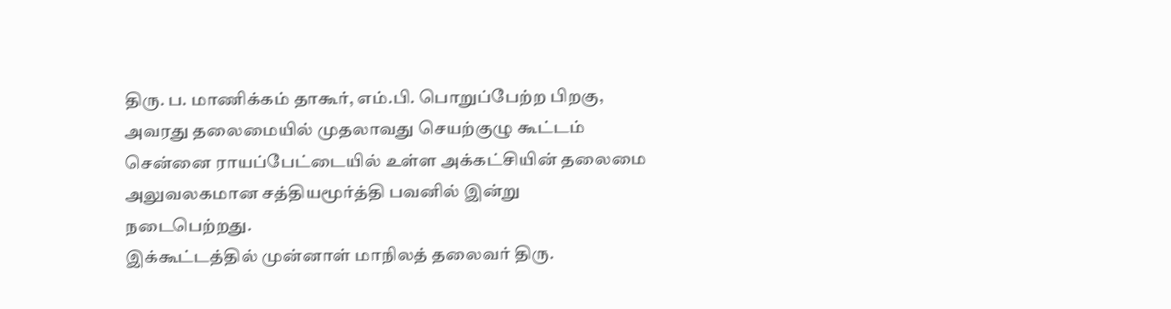திரு. ப. மாணிக்கம் தாகூர், எம்.பி. பொறுப்பேற்ற பிறகு, அவரது தலைமையில் முதலாவது செயற்குழு கூட்டம் சென்னை ராயப்பேட்டையில் உள்ள அக்கட்சியின் தலைமை அலுவலகமான சத்தியமூர்த்தி பவனில் இன்று நடைபெற்றது.
இக்கூட்டத்தில் முன்னாள் மாநிலத் தலைவர் திரு.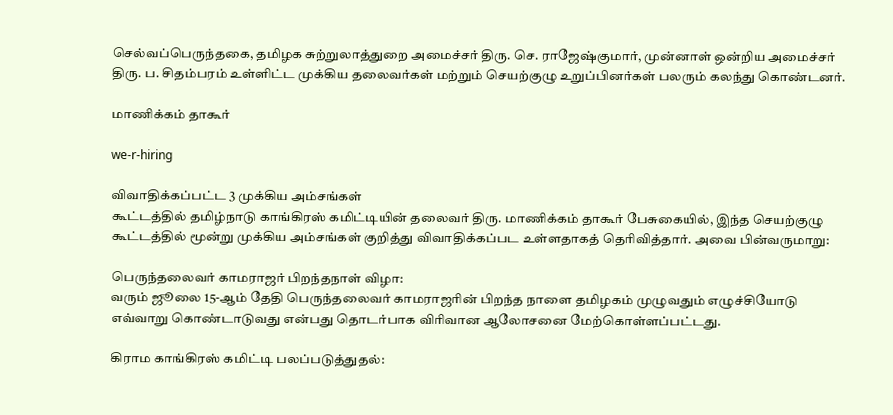செல்வப்பெருந்தகை, தமிழக சுற்றுலாத்துறை அமைச்சர் திரு. செ. ராஜேஷ்குமார், முன்னாள் ஒன்றிய அமைச்சர் திரு. ப. சிதம்பரம் உள்ளிட்ட முக்கிய தலைவர்கள் மற்றும் செயற்குழு உறுப்பினர்கள் பலரும் கலந்து கொண்டனர்.

மாணிக்கம் தாகூர்

we-r-hiring

விவாதிக்கப்பட்ட 3 முக்கிய அம்சங்கள்
கூட்டத்தில் தமிழ்நாடு காங்கிரஸ் கமிட்டியின் தலைவர் திரு. மாணிக்கம் தாகூர் பேசுகையில், இந்த செயற்குழு கூட்டத்தில் மூன்று முக்கிய அம்சங்கள் குறித்து விவாதிக்கப்பட உள்ளதாகத் தெரிவித்தார். அவை பின்வருமாறு:

பெருந்தலைவர் காமராஜர் பிறந்தநாள் விழா:
வரும் ஜூலை 15-ஆம் தேதி பெருந்தலைவர் காமராஜரின் பிறந்த நாளை தமிழகம் முழுவதும் எழுச்சியோடு எவ்வாறு கொண்டாடுவது என்பது தொடர்பாக விரிவான ஆலோசனை மேற்கொள்ளப்பட்டது.

கிராம காங்கிரஸ் கமிட்டி பலப்படுத்துதல்: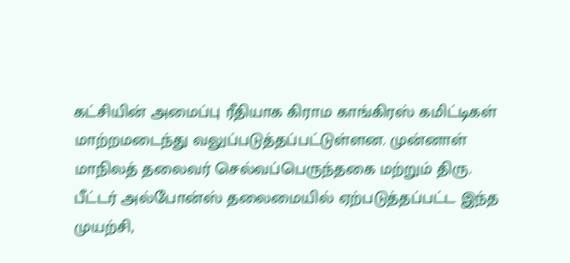கட்சியின் அமைப்பு ரீதியாக கிராம காங்கிரஸ் கமிட்டிகள் மாற்றமடைந்து வலுப்படுத்தப்பட்டுள்ளன. முன்னாள் மாநிலத் தலைவர் செல்வப்பெருந்தகை மற்றும் திரு. பீட்டர் அல்போன்ஸ் தலைமையில் ஏற்படுத்தப்பட்ட இந்த முயற்சி,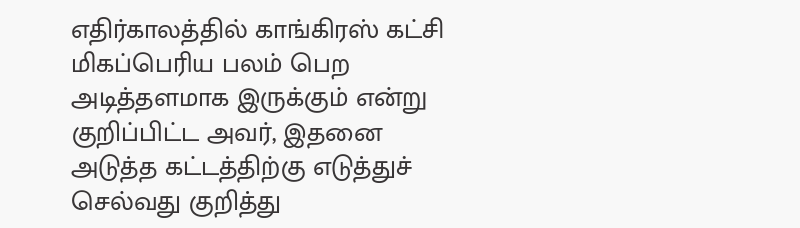எதிர்காலத்தில் காங்கிரஸ் கட்சி மிகப்பெரிய பலம் பெற அடித்தளமாக இருக்கும் என்று குறிப்பிட்ட அவர், இதனை அடுத்த கட்டத்திற்கு எடுத்துச் செல்வது குறித்து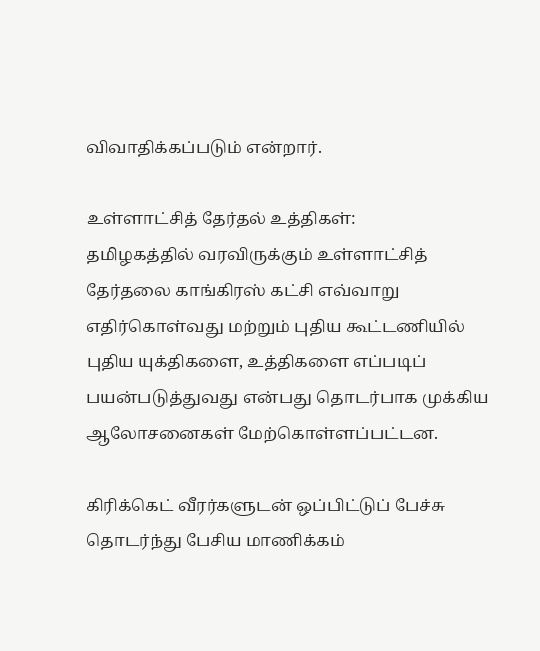விவாதிக்கப்படும் என்றார்.

உள்ளாட்சித் தேர்தல் உத்திகள்:
தமிழகத்தில் வரவிருக்கும் உள்ளாட்சித் தேர்தலை காங்கிரஸ் கட்சி எவ்வாறு எதிர்கொள்வது மற்றும் புதிய கூட்டணியில் புதிய யுக்திகளை, உத்திகளை எப்படிப் பயன்படுத்துவது என்பது தொடர்பாக முக்கிய ஆலோசனைகள் மேற்கொள்ளப்பட்டன.

கிரிக்கெட் வீரர்களுடன் ஒப்பிட்டுப் பேச்சு
தொடர்ந்து பேசிய மாணிக்கம்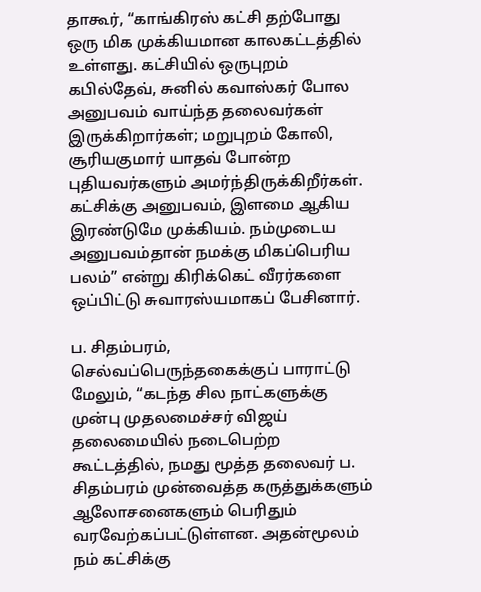தாகூர், “காங்கிரஸ் கட்சி தற்போது ஒரு மிக முக்கியமான காலகட்டத்தில் உள்ளது. கட்சியில் ஒருபுறம் கபில்தேவ், சுனில் கவாஸ்கர் போல அனுபவம் வாய்ந்த தலைவர்கள் இருக்கிறார்கள்; மறுபுறம் கோலி, சூரியகுமார் யாதவ் போன்ற புதியவர்களும் அமர்ந்திருக்கிறீர்கள். கட்சிக்கு அனுபவம், இளமை ஆகிய இரண்டுமே முக்கியம். நம்முடைய அனுபவம்தான் நமக்கு மிகப்பெரிய பலம்” என்று கிரிக்கெட் வீரர்களை ஒப்பிட்டு சுவாரஸ்யமாகப் பேசினார்.

ப. சிதம்பரம், செல்வப்பெருந்தகைக்குப் பாராட்டு
மேலும், “கடந்த சில நாட்களுக்கு முன்பு முதலமைச்சர் விஜய் தலைமையில் நடைபெற்ற கூட்டத்தில், நமது மூத்த தலைவர் ப. சிதம்பரம் முன்வைத்த கருத்துக்களும் ஆலோசனைகளும் பெரிதும் வரவேற்கப்பட்டுள்ளன. அதன்மூலம் நம் கட்சிக்கு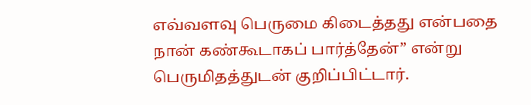எவ்வளவு பெருமை கிடைத்தது என்பதை நான் கண்கூடாகப் பார்த்தேன்” என்று பெருமிதத்துடன் குறிப்பிட்டார்.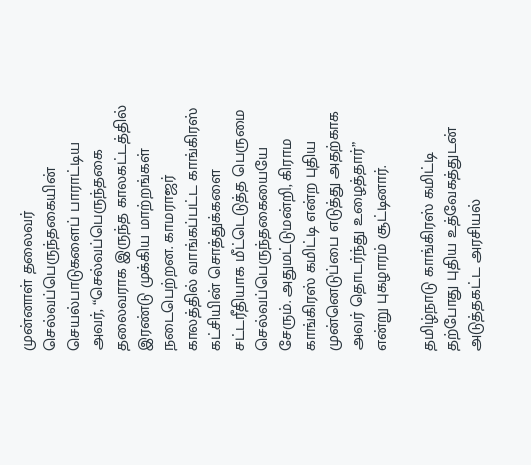முன்னாள் தலைவர் செல்வப்பெருந்தகையின் செயல்பாடுகளைப் பாராட்டிய அவர், “செல்வப்பெருந்தகை தலைவராக இருந்த காலகட்டத்தில் இரண்டு முக்கிய மாற்றங்கள் நடைபெற்றன. காமராஜர் காலத்தில் வாங்கப்பட்ட காங்கிரஸ் கட்சியின் சொத்துக்களை சட்டரீதியாக மீட்டெடுத்த பெருமை செல்வப்பெருந்தகையையே சேரும். அதுமட்டுமன்றி, கிராம காங்கிரஸ் கமிட்டி என்ற புதிய முன்னெடுப்பை எடுத்து அதற்காக அவர் தொடர்ந்து உழைத்தார்” என்று புகழாரம் சூட்டினார்.

தமிழ்நாடு காங்கிரஸ் கமிட்டி தற்போது புதிய உத்வேகத்துடன் அடுத்தகட்ட அரசியல்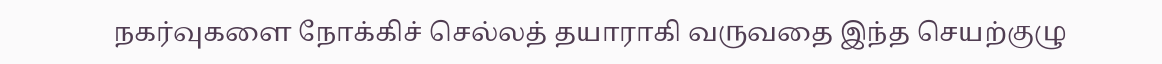நகர்வுகளை நோக்கிச் செல்லத் தயாராகி வருவதை இந்த செயற்குழு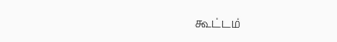கூட்டம்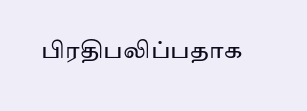பிரதிபலிப்பதாக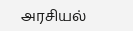அரசியல்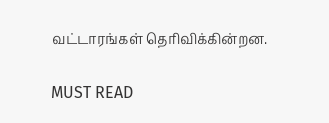வட்டாரங்கள் தெரிவிக்கின்றன.

MUST READ